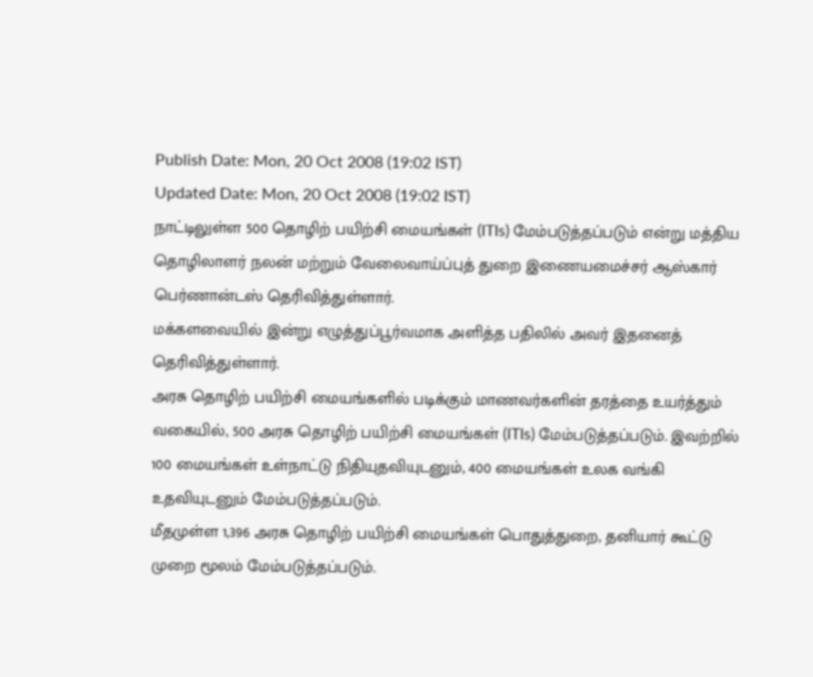Publish Date: Mon, 20 Oct 2008 (19:02 IST)
Updated Date: Mon, 20 Oct 2008 (19:02 IST)
நாட்டிலுள்ள 500 தொழிற் பயிற்சி மையங்கள் (ITIs) மேம்படுத்தப்படும் என்று மத்திய தொழிலாளர் நலன் மற்றும் வேலைவாய்ப்புத் துறை இணையமைச்சர் ஆஸ்கார் பெர்ணான்டஸ் தெரிவித்துள்ளார்.
மக்களவையில் இன்று எழுத்துப்பூர்வமாக அளித்த பதிலில் அவர் இதனைத் தெரிவித்துள்ளார்.
அரசு தொழிற் பயிற்சி மையங்களில் படிக்கும் மாணவர்களின் தரத்தை உயர்த்தும் வகையில், 500 அரசு தொழிற் பயிற்சி மையங்கள் (ITIs) மேம்படுத்தப்படும். இவற்றில் 100 மையங்கள் உள்நாட்டு நிதியுதவியுடனும், 400 மையங்கள் உலக வங்கி உதவியுடனும் மேம்படுத்தப்படும்.
மீதமுள்ள 1,396 அரசு தொழிற் பயிற்சி மையங்கள் பொதுத்துறை, தனியார் கூட்டு முறை மூலம் மேம்படுத்தப்படும்.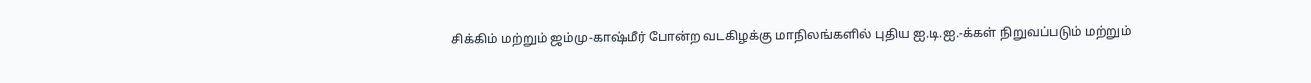சிக்கிம் மற்றும் ஜம்மு-காஷ்மீர் போன்ற வடகிழக்கு மாநிலங்களில் புதிய ஐ.டி.ஐ.-க்கள் நிறுவப்படும் மற்றும்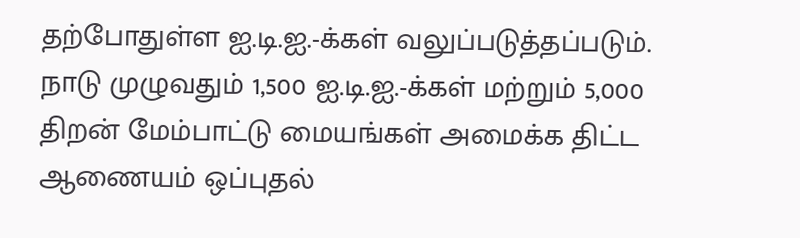தற்போதுள்ள ஐ.டி.ஐ.-க்கள் வலுப்படுத்தப்படும்.
நாடு முழுவதும் 1,500 ஐ.டி.ஐ.-க்கள் மற்றும் 5,000 திறன் மேம்பாட்டு மையங்கள் அமைக்க திட்ட ஆணையம் ஒப்புதல்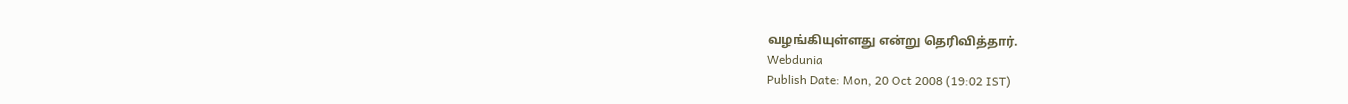வழங்கியுள்ளது என்று தெரிவித்தார்.
Webdunia
Publish Date: Mon, 20 Oct 2008 (19:02 IST)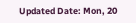Updated Date: Mon, 20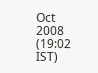Oct 2008 (19:02 IST)